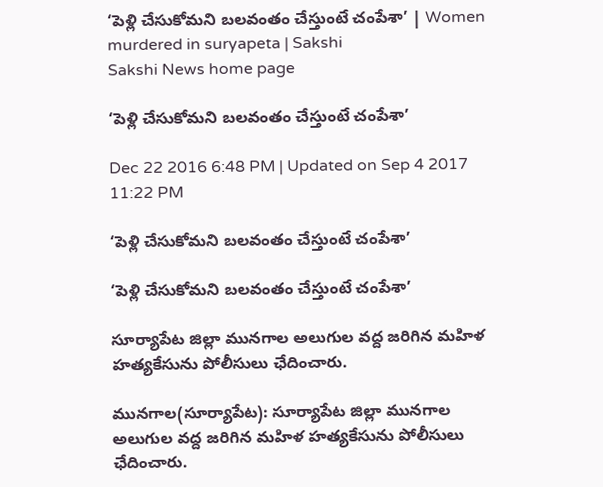‘పెళ్లి చేసుకోమని బలవంతం చేస్తుంటే చంపేశా’ | Women murdered in suryapeta | Sakshi
Sakshi News home page

‘పెళ్లి చేసుకోమని బలవంతం చేస్తుంటే చంపేశా’

Dec 22 2016 6:48 PM | Updated on Sep 4 2017 11:22 PM

‘పెళ్లి చేసుకోమని బలవంతం చేస్తుంటే చంపేశా’

‘పెళ్లి చేసుకోమని బలవంతం చేస్తుంటే చంపేశా’

సూర్యాపేట జిల్లా మునగాల అలుగుల వద్ద జరిగిన మహిళ హత్యకేసును పోలీసులు ఛేదించారు.

మునగాల(సూర్యాపేట): సూర్యాపేట జిల్లా మునగాల అలుగుల వద్ద జరిగిన మహిళ హత్యకేసును పోలీసులు ఛేదించారు.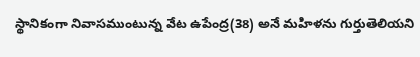స్థానికంగా నివాసముంటున్న వేట ఉపేంద్ర(38) అనే మహిళను గుర్తుతెలియని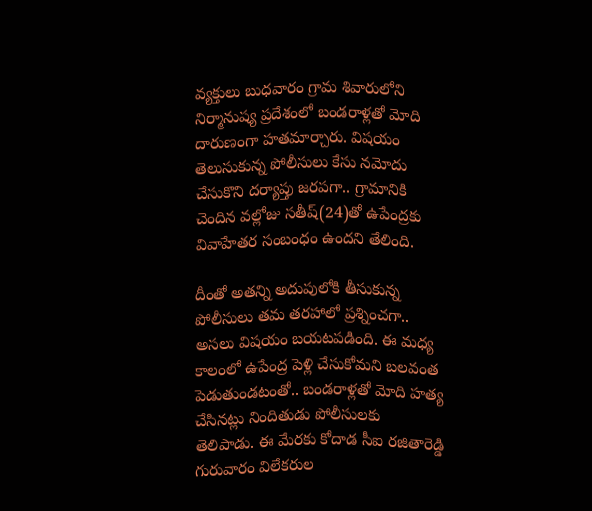వ్యక్తులు బుధవారం గ్రామ శివారులోని నిర్మానుష్య ప్రదేశంలో బండరాళ్లతో మోది దారుణంగా హతమార్చారు. విషయం తెలుసుకున్న పోలీసులు కేసు నమోదు చేసుకొని దర్యాప్తు జరపగా.. గ్రామానికి చెందిన వల్లోజు సతీష్(24)తో ఉపేంద్రకు వివాహేతర సంబంధం ఉందని తేలింది.

దీంతో అతన్ని అదుపులోకి తీసుకున్న పోలీసులు తమ తరహాలో ప్రశ్నించగా.. అసలు విషయం బయటపడింది. ఈ మధ్య కాలంలో ఉపేంద్ర పెళ్లి చేసుకోమని బలవంత పెడుతుండటంతో.. బండరాళ్లతో మోది హత్య చేసినట్లు నిందితుడు పోలీసులకు తెలిపాడు. ఈ మేరకు కోదాడ సీఐ రజితారెడ్డి గురువారం విలేకరుల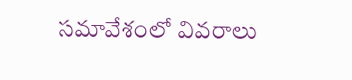సమావేశంలో వివరాలు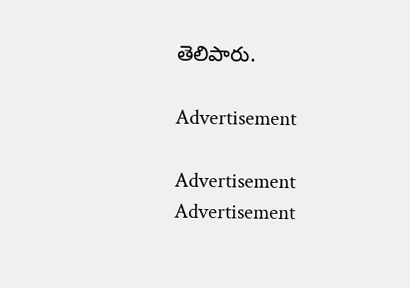తెలిపారు.

Advertisement

Advertisement
Advertisement